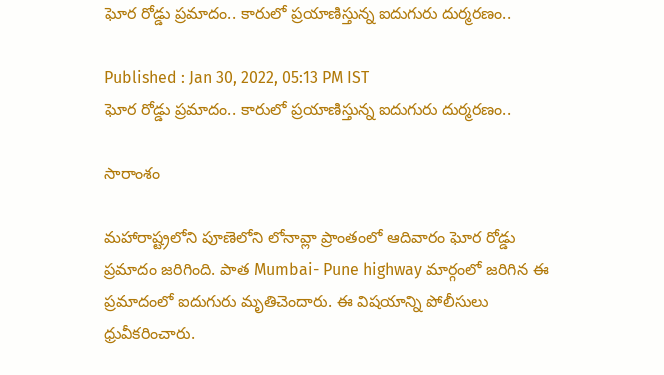ఘోర రోడ్డు ప్రమాదం.. కారులో ప్రయాణిస్తున్న ఐదుగురు దుర్మరణం..

Published : Jan 30, 2022, 05:13 PM IST
ఘోర రోడ్డు ప్రమాదం.. కారులో ప్రయాణిస్తున్న ఐదుగురు దుర్మరణం..

సారాంశం

మహారాష్ట్రలోని పూణెలోని లోనావ్లా ప్రాంతంలో ఆదివారం ఘోర రోడ్డు ప్రమాదం జరిగింది. పాత Mumbai- Pune highway మార్గంలో జరిగిన ఈ ప్రమాదంలో ఐదుగురు మృతిచెందారు. ఈ విషయాన్ని పోలీసులు ధ్రువీకరించారు.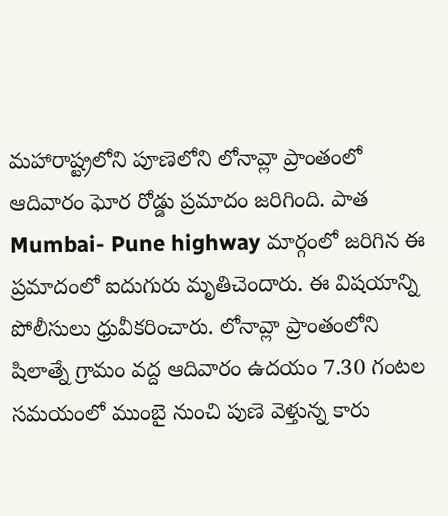మహారాష్ట్రలోని పూణెలోని లోనావ్లా ప్రాంతంలో ఆదివారం ఘోర రోడ్డు ప్రమాదం జరిగింది. పాత Mumbai- Pune highway మార్గంలో జరిగిన ఈ ప్రమాదంలో ఐదుగురు మృతిచెందారు. ఈ విషయాన్ని పోలీసులు ధ్రువీకరించారు. లోనావ్లా ప్రాంతంలోని షిలాత్నే గ్రామం వద్ద ఆదివారం ఉదయం 7.30 గంటల సమయంలో ముంబై నుంచి పుణె వెళ్తున్న కారు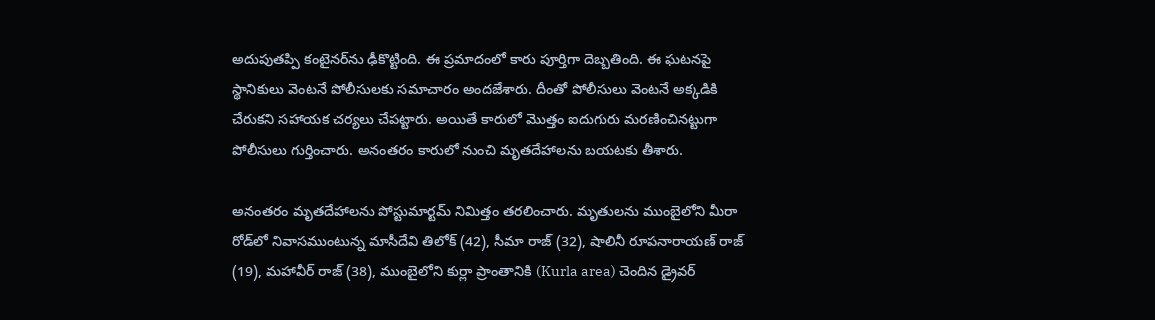అదుపుతప్పి కంటైనర్‌ను ఢీకొట్టింది. ఈ ప్రమాదంలో కారు పూర్తిగా దెబ్బతింది. ఈ ఘటనపై స్థానికులు వెంటనే పోలీసులకు సమాచారం అందజేశారు. దీంతో పోలీసులు వెంటనే అక్కడికి చేరుకని సహాయక చర్యలు చేపట్టారు. అయితే కారులో మొత్తం ఐదుగురు మరణించినట్టుగా పోలీసులు గుర్తించారు. అనంతరం కారులో నుంచి మృతదేహాలను బయటకు తీశారు.

అనంతరం మృతదేహాలను పోస్టుమార్టమ్ నిమిత్తం తరలించారు. మృతులను ముంబైలోని మీరా రోడ్‌లో నివాసముంటున్న మాసీదేవి తిలోక్ (42), సీమా రాజ్ (32), షాలినీ రూపనారాయణ్ రాజ్ (19), మహావీర్ రాజ్ (38), ముంబైలోని కుర్లా ప్రాంతానికి (Kurla area) చెందిన డ్రైవర్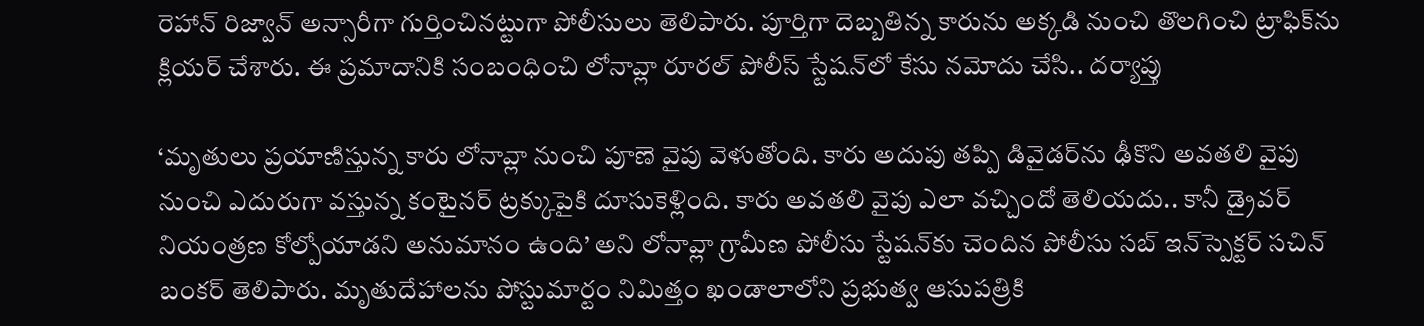రెహాన్ రిజ్వాన్ అన్సారీగా గుర్తించినట్టుగా పోలీసులు తెలిపారు. పూర్తిగా దెబ్బతిన్న కారును అక్కడి నుంచి తొలగించి ట్రాఫిక్‌ను క్లియర్ చేశారు. ఈ ప్రమాదానికి సంబంధించి లోనావ్లా రూరల్ పోలీస్ స్టేషన్‌లో కేసు నమోదు చేసి.. దర్యాప్తు

‘మృతులు ప్రయాణిస్తున్న కారు లోనావ్లా నుంచి పూణె వైపు వెళుతోంది. కారు అదుపు తప్పి డివైడర్‌ను ఢీకొని అవతలి వైపు నుంచి ఎదురుగా వస్తున్న కంటైనర్ ట్రక్కుపైకి దూసుకెళ్లింది. కారు అవతలి వైపు ఎలా వచ్చిందో తెలియదు.. కానీ డ్రైవర్ నియంత్రణ కోల్పోయాడని అనుమానం ఉంది’ అని లోనావ్లా గ్రామీణ పోలీసు స్టేషన్‌కు చెందిన పోలీసు సబ్ ఇన్‌స్పెక్టర్ సచిన్ బంకర్ తెలిపారు. మృతుదేహాలను పోస్టుమార్టం నిమిత్తం ఖండాలాలోని ప్రభుత్వ ఆసుపత్రికి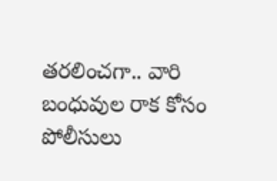తరలించగా.. వారి బంధువుల రాక కోసం పోలీసులు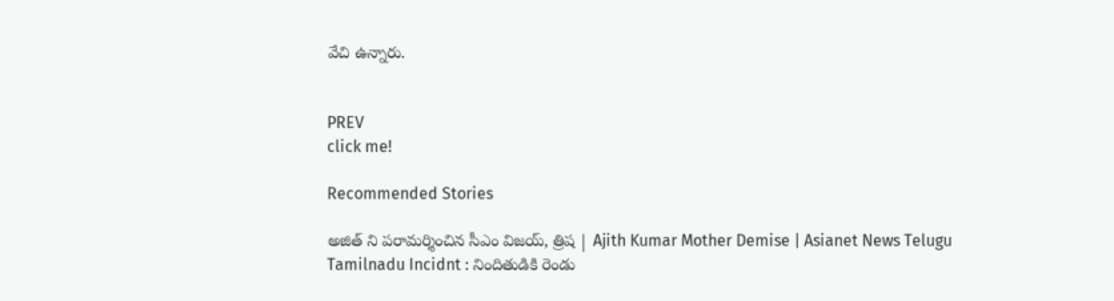వేచి ఉన్నారు.


PREV
click me!

Recommended Stories

అజిత్ ని పరామర్శించిన సీఎం విజయ్, త్రిష | Ajith Kumar Mother Demise | Asianet News Telugu
Tamilnadu Incidnt : నిందితుడికి రెండు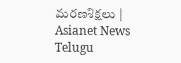మరణశిక్షలు | Asianet News Telugu